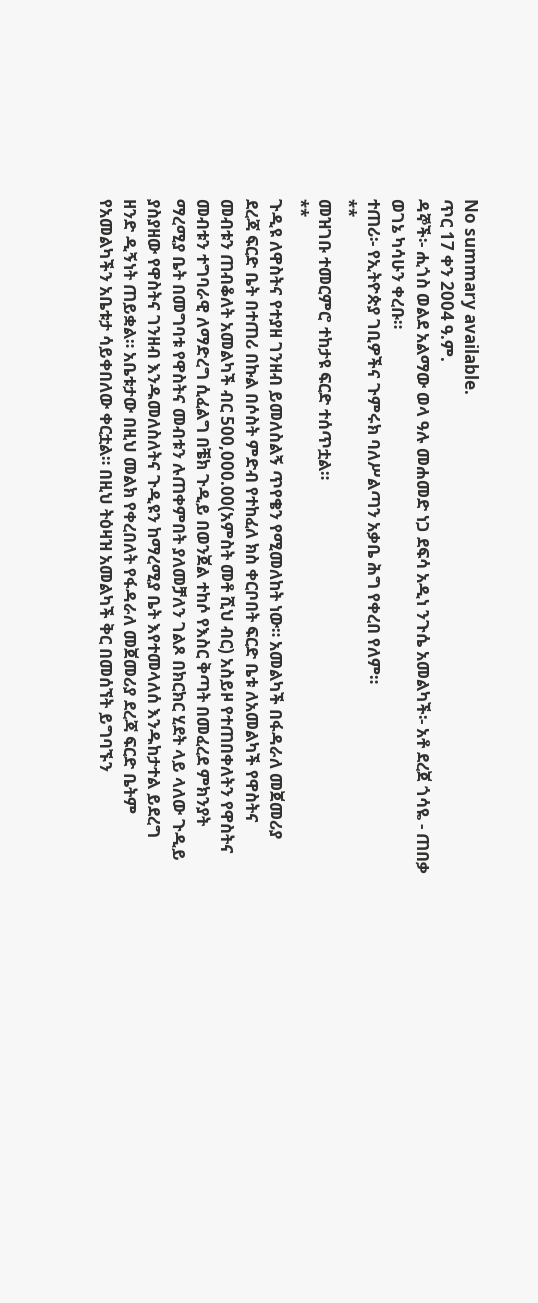No summary available.
ጥር 17 ቀን 2004 ዓ.ም.
ዳኞች፡- ሒጎስ ወልደ አልማው ወላ ዓሉ መሐመድ ነጋ ደፍሳ አዲነ ንጉሴ አመልካች፡- አቶ ደረጀ ጎሳዬ - ጠበቃ ወገኔ ካሳሁን ቀረቡ።
ተጠሪ፡- የኢትዮጵያ ገቢዎችና ጉምሩክ ባለሥልጣን አቃቤ ሕግ የቀረበ የለም።
**
መዝገቡ ተመርምሮ ተከታዩ ፍርድ ተሰጥቷል።
**
ጉዲዩ ለዋስትና የተያዘ ገንዘብ ይመለስልኝ ጥየቄን የሚመለከት ነው። አመልካች በፋዳራለ መጀመሪያ ደረጃ ፍርድ ቤት በተጠሪ በኩል በሶስት ምድብ የተከፈለ ክስ ቀርቦበት ፍርድ ቤቱ ለአመልካች የዋስትና መብቱን ጠብቆለት አመልካች ብር 500,000.00(አምስት መቶ ሺህ ብር) አስይዞ የተጠበቀለትን የዋስትና መብቱን ተግባራዊ ለማድረግ ሲፈልግ በቼክ ጉዲይ በወንጀል ተከሶ የእስር ቅጣት በመፈረደ ምክንያት ማረሚያ ቤት በመግባቱ የዋስትና መብቱን ሉጠቀምበት ያለመቻለን ገልጾ በክርክር ሂደት ላይ ላለው ጉዲይ ያስያዘው የዋስትና ገንዘብ እንዱመለስለትና ጉዲዩን ከማረሚያ ቤት እየተመላለሰ እንዱከታተል ይደረግ ዘንድ ዲኝነት ጠይቋል። አቤቱታው በዚህ መልክ የቀረበለት የፋዳራለ መጀመሪያ ደረጃ ፍርድ ቤትም የአመልካችን አቤቱታ ሳይቀበለው ቀርቷል። በዚህ ትዕዛዝ አመልካች ቅር በመሰኘት ይግባኙን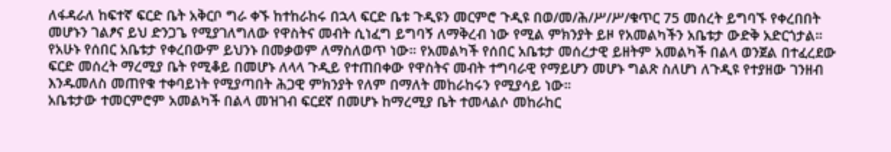ለፋዳራለ ከፍተኛ ፍርድ ቤት አቅርቦ ግራ ቀኙ ከተከራከሩ በኋላ ፍርድ ቤቱ ጉዲዩን መርምሮ ጉዲዩ በወ/መ/ሕ/ሥ/ሥ/ቁጥር 75 መሰረት ይግባኙ የቀረበበት መሆኑን ገልፆና ይህ ድንጋጌ የሚያገለግለው የዋስትና መብት ሲነፈግ ይግባኝ ለማቅረብ ነው የሚል ምክንያት ይዞ የአመልካችን አቤቱታ ውድቅ አድርጎታል። የአሁኑ የሰበር አቤቱታ የቀረበውም ይህንኑ በመቃወም ለማስለወጥ ነው። የአመልካች የሰበር አቤቱታ መሰረታዊ ይዘትም አመልካች በልላ ወንጀል በተፈረደው ፍርድ መሰረት ማረሚያ ቤት የሚቆይ በመሆኑ ለላላ ጉዲይ የተጠበቀው የዋስትና መብት ተግባራዊ የማይሆን መሆኑ ግልጽ ስለሆነ ለጉዲዩ የተያዘው ገንዘብ እንዱመለስ መጠየቁ ተቀባይነት የሚያጣበት ሕጋዊ ምክንያት የለም በማለት መከራከሩን የሚያሳይ ነው።
አቤቱታው ተመርምሮም አመልካች በልላ መዝገብ ፍርደኛ በመሆኑ ከማረሚያ ቤት ተመላልሶ መከራከር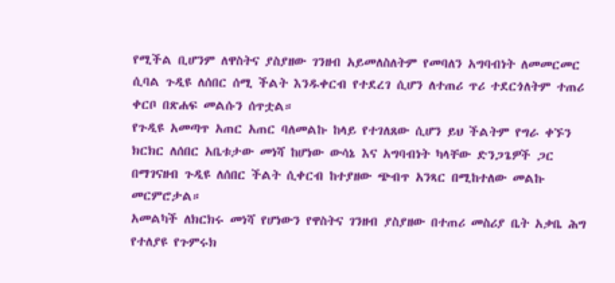የሚችል ቢሆንም ለዋስትና ያስያዘው ገንዘብ አይመለስለትም የመባለን አግባብነት ለመመርመር ሲባል ጉዲዩ ለሰበር ሰሚ ችልት እንዱቀርብ የተደረገ ሲሆን ለተጠሪ ጥሪ ተደርጎለትም ተጠሪ ቀርቦ በጽሐፍ መልሱን ሰጥቷል።
የጉዲዩ አመጣጥ አጠር አጠር ባለመልኩ ከላይ የተገለጸው ሲሆን ይህ ችልትም የግራ ቀኙን ክርክር ለሰበር አቤቱታው መነሻ ከሆነው ውሳኔ እና አግባብነት ካላቸው ድንጋጌዎች ጋር በማገናዘብ ጉዲዩ ለሰበር ችልት ሲቀርብ ከተያዘው ጭብጥ አንጻር በሚከተለው መልኩ መርምሮታል።
አመልካች ለክርክሩ መነሻ የሆነውን የዋስትና ገንዘብ ያስያዘው በተጠሪ መስሪያ ቤት አቃቤ ሕግ የተለያዩ የጉምሩክ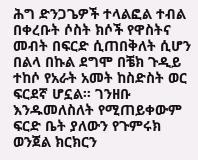ሕግ ድንጋጌዎች ተላልፎል ተብል በቀረቡት ሶስት ክሶች የዋስትና መብት በፍርድ ሲጠበቅለት ሲሆን በልላ በኩል ደግሞ በቼክ ጉዲይ ተከሶ የአራት አመት ከስድስት ወር ፍርደኛ ሆኗል። ገንዘቡ እንዱመለስለት የሚጠይቀውም ፍርድ ቤት ያለውን የጉምሩክ ወንጀል ክርክርን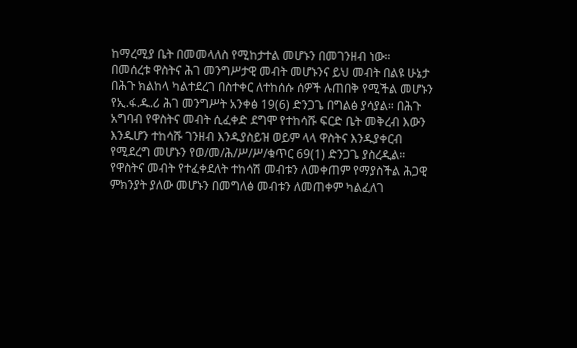ከማረሚያ ቤት በመመላለስ የሚከታተል መሆኑን በመገንዘብ ነው።
በመሰረቱ ዋስትና ሕገ መንግሥታዊ መብት መሆኑንና ይህ መብት በልዩ ሁኔታ በሕጉ ክልከላ ካልተደረገ በስተቀር ለተከሰሱ ሰዎች ሉጠበቅ የሚችል መሆኑን የኢ.ፋ.ዱ.ሪ ሕገ መንግሥት አንቀፅ 19(6) ድንጋጌ በግልፅ ያሳያል። በሕጉ አግባብ የዋስትና መብት ሲፈቀድ ደግሞ የተከሳሹ ፍርድ ቤት መቅረብ እውን እንዱሆን ተከሳሹ ገንዘብ እንዱያስይዝ ወይም ላላ ዋስትና እንዱያቀርብ የሚደረግ መሆኑን የወ/መ/ሕ/ሥ/ሥ/ቁጥር 69(1) ድንጋጌ ያስረዲል። የዋስትና መብት የተፈቀደለት ተከሳሽ መብቱን ለመቀጠም የማያስችል ሕጋዊ ምክንያት ያለው መሆኑን በመግለፅ መብቱን ለመጠቀም ካልፈለገ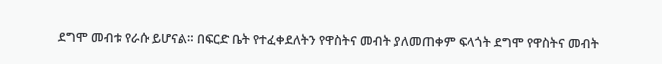ደግሞ መብቱ የራሱ ይሆናል። በፍርድ ቤት የተፈቀደለትን የዋስትና መብት ያለመጠቀም ፍላጎት ደግሞ የዋስትና መብት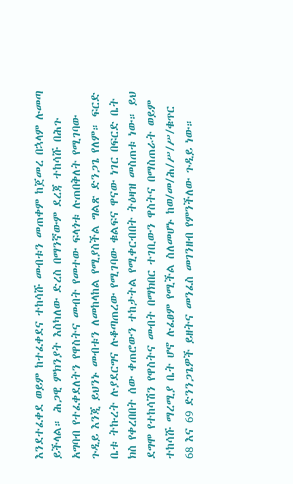እንደተፈቀደ ወይም ከተፈቀደና ተከሳሹ መብቱን መጠቀም ከጀመረ በኋላም ሉመጣ ይችላል። ሕጋዊ ምክንያት እስካለው ድረስ በማንኛውም ደረጃ ተከሳሹ በሕጉ አግባብ የተፈቀደለትን የዋስትና መብት የመተው ፍላጎቱ ሉጠበቅለት የሚገባው ጉዲይ እንጂ ይህንኑ መብቱን ለመከላከል የሚያስችል ግልጽ ድንጋጌ የለም። ፍርድ ቤቱ ትኩረት ሉያደርግና ሉቆጣጠረው የሚገባው ቁልፍና ዋናው ነገር በፍርድ ቤት ክስ የቀረበበት ሰው ቀጠሮውን ተከታትል የሚቀርብበት ትዕዛዝ መስጠቱ ነው። ይህ ደግሞ የተከሳሽን የዋስትና መብት በማክበር ተገቢውን ዋስትና በማስጠራት ወይም ተከሳሹ ማረሚያ ቤት ሆኖ ሉፈፀም የሚችል ስለመሆኑ ከወ/መ/ሕ/ሥ/ሥ/ቁጥር 68 እና 69 ድንንጋጌዎች ይዘትና መንፈስ መገንዘብ የምንችለው ጉዲይ ነው።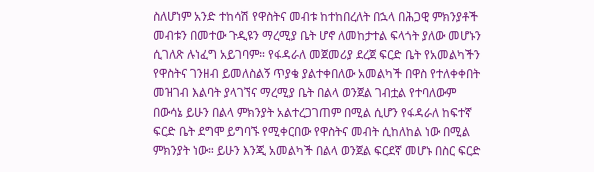ስለሆነም አንድ ተከሳሽ የዋስትና መብቱ ከተከበረለት በኋላ በሕጋዊ ምክንያቶች መብቱን በመተው ጉዲዩን ማረሚያ ቤት ሆኖ ለመከታተል ፍላጎት ያለው መሆኑን ሲገለጽ ሉነፈግ አይገባም። የፋዳራለ መጀመሪያ ደረጀ ፍርድ ቤት የአመልካችን የዋስትና ገንዘብ ይመለስልኝ ጥያቄ ያልተቀበለው አመልካች በዋስ የተለቀቀበት መዝገብ እልባት ያላገኘና ማረሚያ ቤት በልላ ወንጀል ገብቷል የተባለውም በውሳኔ ይሁን በልላ ምክንያት አልተረጋገጠም በሚል ሲሆን የፋዳራለ ከፍተኛ ፍርድ ቤት ደግሞ ይግባኙ የሚቀርበው የዋስትና መብት ሲከለከል ነው በሚል ምክንያት ነው። ይሁን እንጂ አመልካች በልላ ወንጀል ፍርደኛ መሆኑ በስር ፍርድ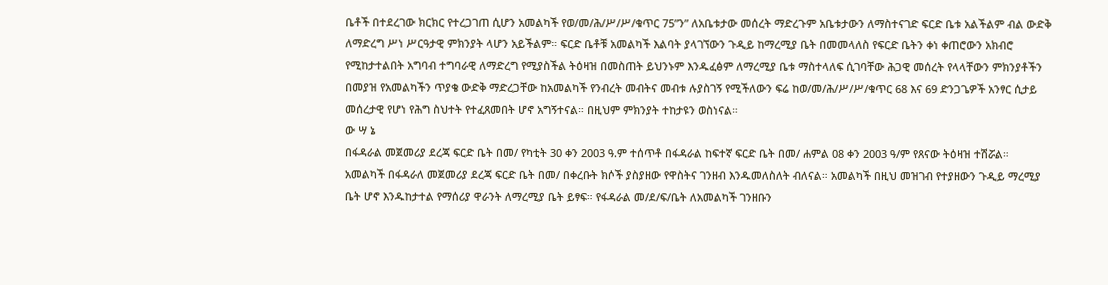ቤቶች በተደረገው ክርክር የተረጋገጠ ሲሆን አመልካች የወ/መ/ሕ/ሥ/ሥ/ቁጥር 75”ን” ለአቤቱታው መሰረት ማድረጉም አቤቱታውን ለማስተናገድ ፍርድ ቤቱ አልችልም ብል ውድቅ ለማድረግ ሥነ ሥርዓታዊ ምክንያት ላሆን አይችልም። ፍርድ ቤቶቹ አመልካች እልባት ያላገኘውን ጉዲይ ከማረሚያ ቤት በመመላለስ የፍርድ ቤትን ቀነ ቀጠሮውን አክብሮ የሚከታተልበት አግባብ ተግባራዊ ለማድረግ የሚያስችል ትዕዛዝ በመስጠት ይህንኑም እንዱፈፅም ለማረሚያ ቤቱ ማስተላለፍ ሲገባቸው ሕጋዊ መሰረት የላላቸውን ምክንያቶችን በመያዝ የአመልካችን ጥያቄ ውድቅ ማድረጋቸው ከአመልካች የንብረት መብትና መብቱ ሉያስገኝ የሚችለውን ፍሬ ከወ/መ/ሕ/ሥ/ሥ/ቁጥር 68 እና 69 ድንጋጌዎች አንፃር ሲታይ መሰረታዊ የሆነ የሕግ ስህተት የተፈጸመበት ሆኖ አግኝተናል። በዚህም ምክንያት ተከታዩን ወስነናል።
ው ሣ ኔ
በፋዳራል መጀመሪያ ደረጃ ፍርድ ቤት በመ/ የካቲት 30 ቀን 2003 ዓ.ም ተሰጥቶ በፋዳራል ከፍተኛ ፍርድ ቤት በመ/ ሐምል 08 ቀን 2003 ዓ/ም የጸናው ትዕዛዝ ተሽሯል።
አመልካች በፋዳራለ መጀመሪያ ደረጃ ፍርድ ቤት በመ/ በቀረቡት ክሶች ያስያዘው የዋስትና ገንዘብ እንዱመለስለት ብለናል። አመልካች በዚህ መዝገብ የተያዘውን ጉዲይ ማረሚያ ቤት ሆኖ እንዱከታተል የማሰሪያ ዋራንት ለማረሚያ ቤት ይፃፍ። የፋዳራል መ/ደ/ፍ/ቤት ለአመልካች ገንዘቡን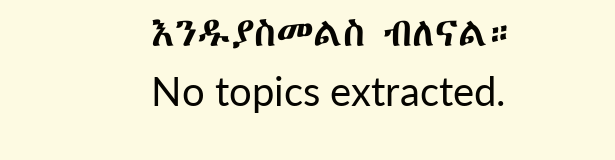እንዱያስመልስ ብለናል።
No topics extracted.